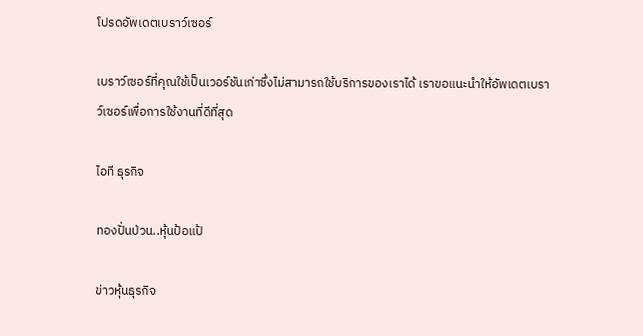โปรดอัพเดตเบราว์เซอร์

เบราว์เซอร์ที่คุณใช้เป็นเวอร์ชันเก่าซึ่งไม่สามารถใช้บริการของเราได้ เราขอแนะนำให้อัพเดตเบราว์เซอร์เพื่อการใช้งานที่ดีที่สุด

ไอที ธุรกิจ

ทองปั่นป่วน..หุ้นป้อแป้

ข่าวหุ้นธุรกิจ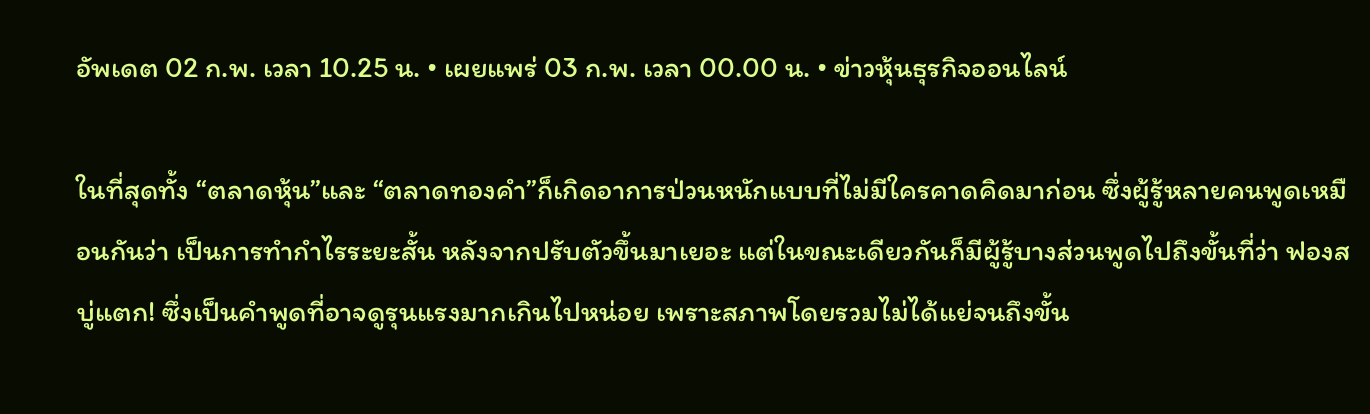อัพเดต 02 ก.พ. เวลา 10.25 น. • เผยแพร่ 03 ก.พ. เวลา 00.00 น. • ข่าวหุ้นธุรกิจออนไลน์

ในที่สุดทั้ง “ตลาดหุ้น”และ “ตลาดทองคำ”ก็เกิดอาการป่วนหนักแบบที่ไม่มีใครคาดคิดมาก่อน ซึ่งผู้รู้หลายคนพูดเหมือนกันว่า เป็นการทำกำไรระยะสั้น หลังจากปรับตัวขึ้นมาเยอะ แต่ในขณะเดียวกันก็มีผู้รู้บางส่วนพูดไปถึงขั้นที่ว่า ฟองสบู่แตก! ซึ่งเป็นคำพูดที่อาจดูรุนแรงมากเกินไปหน่อย เพราะสภาพโดยรวมไม่ได้แย่จนถึงขั้น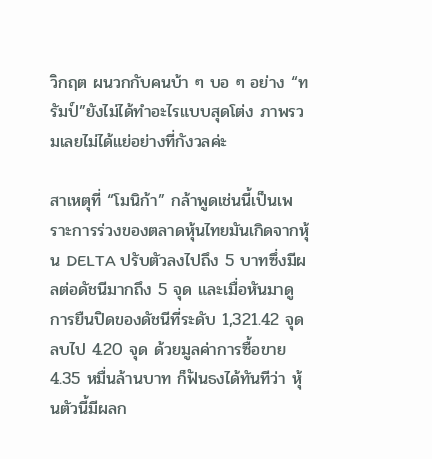วิกฤต ผนวกกับคนบ้า ๆ บอ ๆ อย่าง “ทรัมป์”ยังไม่ได้ทำอะไรแบบสุดโต่ง ภาพรวมเลยไม่ได้แย่อย่างที่กังวลค่ะ

สาเหตุที่ “โมนิก้า” กล้าพูดเช่นนี้เป็นเพราะการร่วงของตลาดหุ้นไทยมันเกิดจากหุ้น DELTA ปรับตัวลงไปถึง 5 บาทซึ่งมีผลต่อดัชนีมากถึง 5 จุด และเมื่อหันมาดูการยืนปิดของดัชนีที่ระดับ 1,321.42 จุด ลบไป 4.20 จุด ด้วยมูลค่าการซื้อขาย4.35 หมื่นล้านบาท ก็ฟันธงได้ทันทีว่า หุ้นตัวนี้มีผลก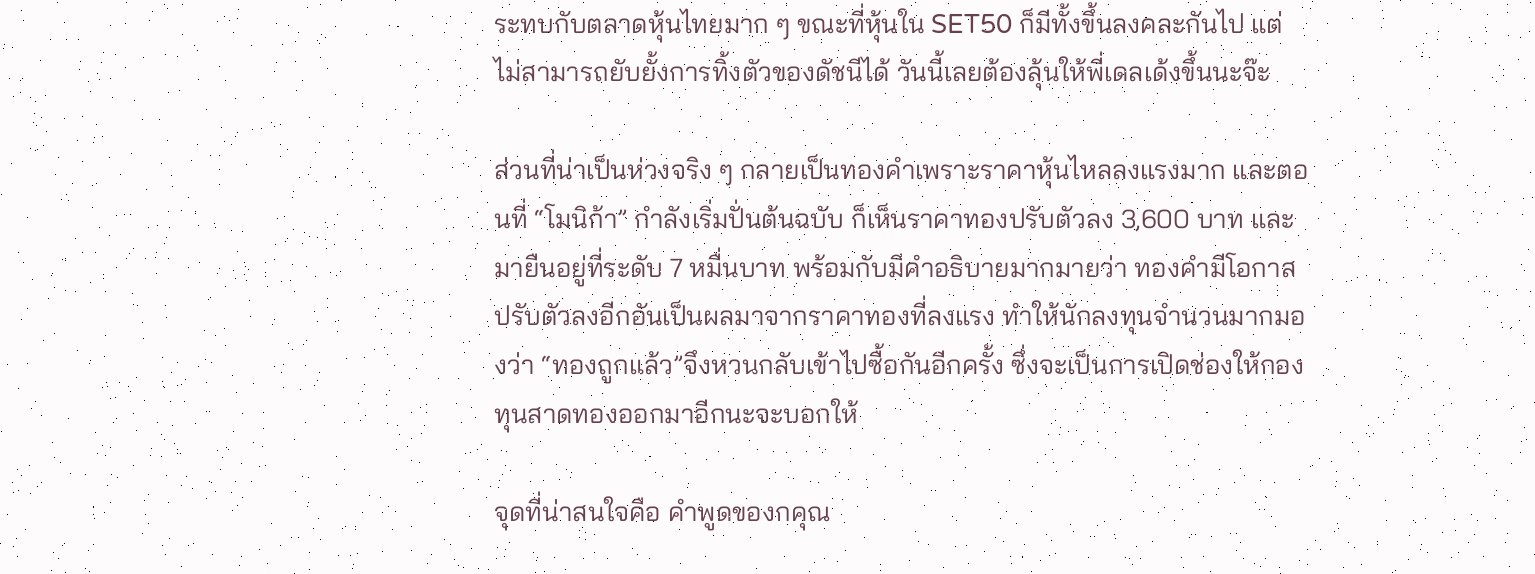ระทบกับตลาดหุ้นไทยมาก ๆ ขณะที่หุ้นใน SET50 ก็มีทั้งขึ้นลงคละกันไป แต่ไม่สามารถยับยั้งการทิ้งตัวของดัชนีได้ วันนี้เลยต้องลุ้นให้พี่เดลเด้งขึ้นนะจ๊ะ

ส่วนที่น่าเป็นห่วงจริง ๆ กลายเป็นทองคำเพราะราคาหุ้นไหลลงแรงมาก และตอนที่ “โมนิก้า” กำลังเริ่มปั่นต้นฉบับ ก็เห็นราคาทองปรับตัวลง 3,600 บาท และมายืนอยู่ที่ระดับ 7 หมื่นบาท พร้อมกับมีคำอธิบายมากมายว่า ทองคำมีโอกาสปรับตัวลงอีกอันเป็นผลมาจากราคาทองที่ลงแรง ทำให้นักลงทุนจำนวนมากมองว่า “ทองถูกแล้ว”จึงหวนกลับเข้าไปซื้อกันอีกครั้ง ซึ่งจะเป็นการเปิดช่องให้กองทุนสาดทองออกมาอีกนะจะบอกให้

จุดที่น่าสนใจคือ คำพูดของกคุณ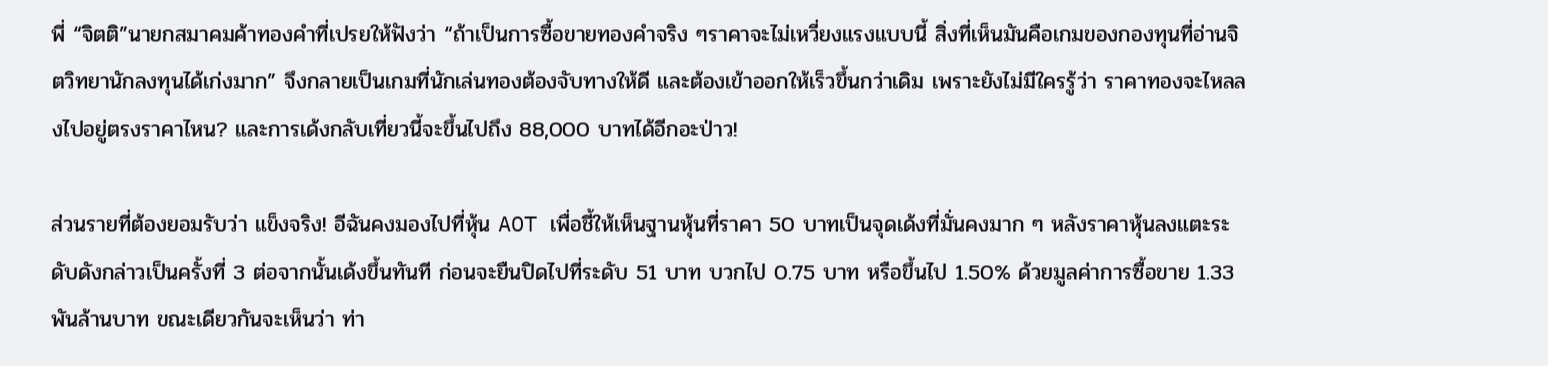พี่ “จิตติ”นายกสมาคมค้าทองคำที่เปรยให้ฟังว่า “ถ้าเป็นการซื้อขายทองคำจริง ๆราคาจะไม่เหวี่ยงแรงแบบนี้ สิ่งที่เห็นมันคือเกมของกองทุนที่อ่านจิตวิทยานักลงทุนได้เก่งมาก” จึงกลายเป็นเกมที่นักเล่นทองต้องจับทางให้ดี และต้องเข้าออกให้เร็วขึ้นกว่าเดิม เพราะยังไม่มีใครรู้ว่า ราคาทองจะไหลลงไปอยู่ตรงราคาไหน? และการเด้งกลับเที่ยวนี้จะขึ้นไปถึง 88,000 บาทได้อีกอะป่าว!

ส่วนรายที่ต้องยอมรับว่า แข็งจริง! อีฉันคงมองไปที่หุ้น AOT เพื่อชี้ให้เห็นฐานหุ้นที่ราคา 50 บาทเป็นจุดเด้งที่มั่นคงมาก ๆ หลังราคาหุ้นลงแตะระดับดังกล่าวเป็นครั้งที่ 3 ต่อจากนั้นเด้งขึ้นทันที ก่อนจะยืนปิดไปที่ระดับ 51 บาท บวกไป 0.75 บาท หรือขึ้นไป 1.50% ด้วยมูลค่าการซื้อขาย 1.33 พันล้านบาท ขณะเดียวกันจะเห็นว่า ท่า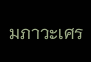มภาวะเศร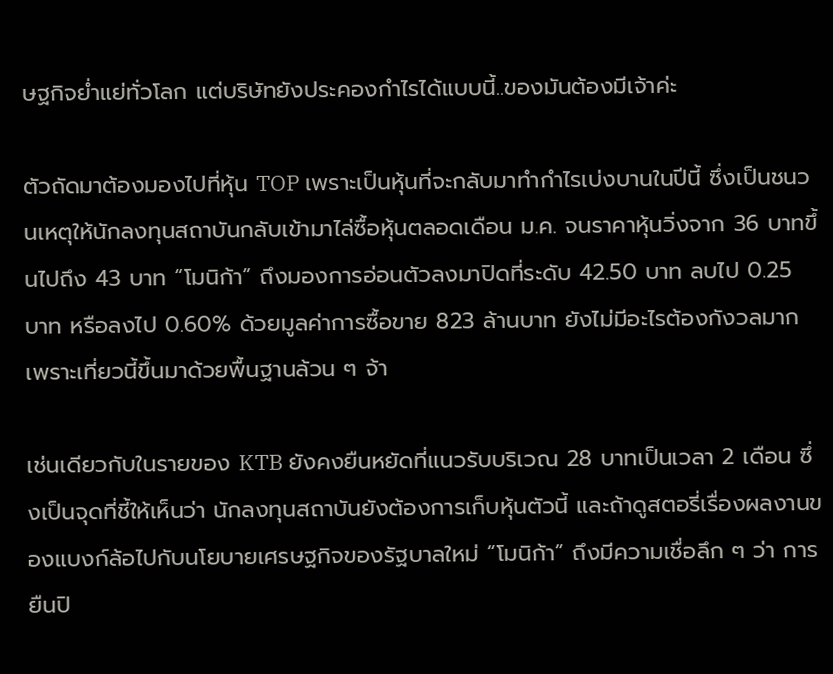ษฐกิจย่ำแย่ทั่วโลก แต่บริษัทยังประคองกำไรได้แบบนี้..ของมันต้องมีเจ้าค่ะ

ตัวถัดมาต้องมองไปที่หุ้น TOP เพราะเป็นหุ้นที่จะกลับมาทำกำไรเบ่งบานในปีนี้ ซึ่งเป็นชนวนเหตุให้นักลงทุนสถาบันกลับเข้ามาไล่ซื้อหุ้นตลอดเดือน ม.ค. จนราคาหุ้นวิ่งจาก 36 บาทขึ้นไปถึง 43 บาท “โมนิก้า” ถึงมองการอ่อนตัวลงมาปิดที่ระดับ 42.50 บาท ลบไป 0.25 บาท หรือลงไป 0.60% ด้วยมูลค่าการซื้อขาย 823 ล้านบาท ยังไม่มีอะไรต้องกังวลมาก เพราะเที่ยวนี้ขึ้นมาด้วยพื้นฐานล้วน ๆ จ้า

เช่นเดียวกับในรายของ KTB ยังคงยืนหยัดที่แนวรับบริเวณ 28 บาทเป็นเวลา 2 เดือน ซึ่งเป็นจุดที่ชี้ให้เห็นว่า นักลงทุนสถาบันยังต้องการเก็บหุ้นตัวนี้ และถ้าดูสตอรี่เรื่องผลงานของแบงก์ล้อไปกับนโยบายเศรษฐกิจของรัฐบาลใหม่ “โมนิก้า” ถึงมีความเชื่อลึก ๆ ว่า การยืนปิ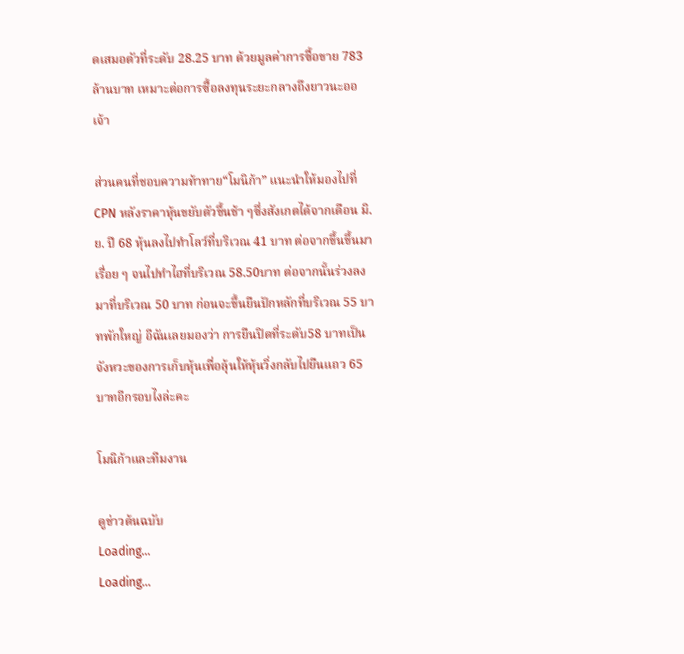ดเสมอตัวที่ระดับ 28.25 บาท ด้วยมูลค่าการซื้อขาย 783 ล้านบาท เหมาะต่อการซื้อลงทุนระยะกลางถึงยาวนะออเจ้า

ส่วนคนที่ชอบความท้าทาย“โมนิก้า” แนะนำให้มองไปที่ CPN หลังราคาหุ้นขยับตัวขึ้นช้า ๆซึ่งสังเกตได้จากเดือน มิ.ย. ปี 68 หุ้นลงไปทำโลว์ที่บริเวณ 41 บาท ต่อจากขึ้นขึ้นมาเรื่อย ๆ จนไปทำไฮที่บริเวณ 58.50บาท ต่อจากนั้นร่วงลงมาที่บริเวณ 50 บาท ก่อนจะขึ้นยืนปักหลักที่บริเวณ 55 บาทพักใหญ่ อีฉันเลยมองว่า การยืนปิดที่ระดับ58 บาทเป็นจังหวะของการเก็บหุ้นเพื่อลุ้นให้หุ้นวิ่งกลับไปยืนแถว 65 บาทอีกรอบไงล่ะคะ

โมนิก้าและทีมงาน

ดูข่าวต้นฉบับ
Loading...
Loading...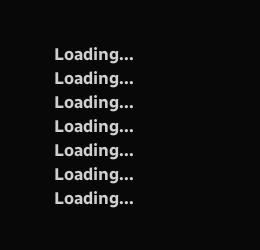Loading...
Loading...
Loading...
Loading...
Loading...
Loading...
Loading...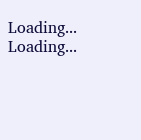Loading...
Loading...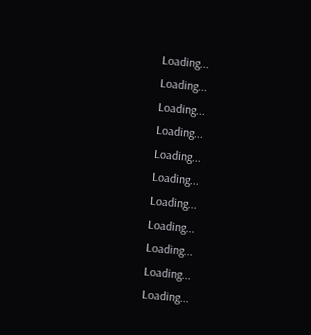Loading...
Loading...
Loading...
Loading...
Loading...
Loading...
Loading...
Loading...
Loading...
Loading...
Loading...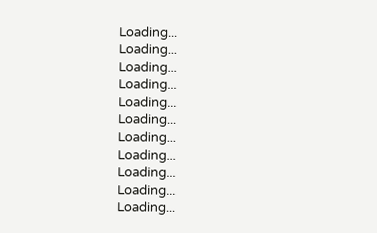Loading...
Loading...
Loading...
Loading...
Loading...
Loading...
Loading...
Loading...
Loading...
Loading...
Loading...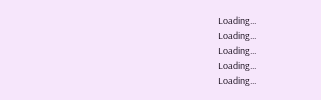Loading...
Loading...
Loading...
Loading...
Loading...